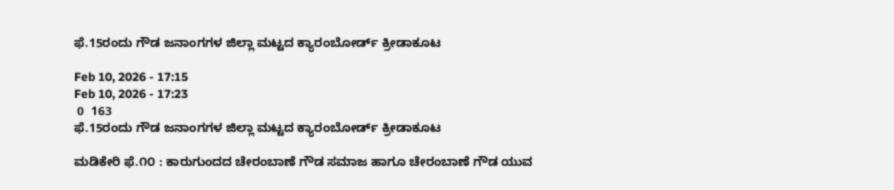ಫೆ.15ರಂದು ಗೌಡ ಜನಾಂಗಗಳ ಜಿಲ್ಲಾ ಮಟ್ಟದ ಕ್ಯಾರಂಬೋರ್ಡ್ ಕ್ರೀಡಾಕೂಟ

Feb 10, 2026 - 17:15
Feb 10, 2026 - 17:23
 0  163
ಫೆ.15ರಂದು ಗೌಡ ಜನಾಂಗಗಳ ಜಿಲ್ಲಾ ಮಟ್ಟದ ಕ್ಯಾರಂಬೋರ್ಡ್ ಕ್ರೀಡಾಕೂಟ

ಮಡಿಕೇರಿ ಫೆ.೧೦ : ಕಾರುಗುಂದದ ಚೇರಂಬಾಣೆ ಗೌಡ ಸಮಾಜ ಹಾಗೂ ಚೇರಂಬಾಣೆ ಗೌಡ ಯುವ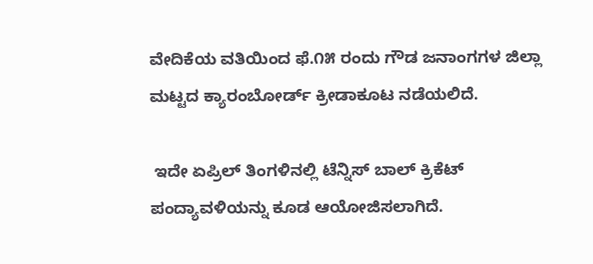ವೇದಿಕೆಯ ವತಿಯಿಂದ ಫೆ.೧೫ ರಂದು ಗೌಡ ಜನಾಂಗಗಳ ಜಿಲ್ಲಾ ಮಟ್ಟದ ಕ್ಯಾರಂಬೋರ್ಡ್ ಕ್ರೀಡಾಕೂಟ ನಡೆಯಲಿದೆ.

 ಇದೇ ಏಪ್ರಿಲ್ ತಿಂಗಳಿನಲ್ಲಿ ಟೆನ್ನಿಸ್ ಬಾಲ್ ಕ್ರಿಕೆಟ್ ಪಂದ್ಯಾವಳಿಯನ್ನು ಕೂಡ ಆಯೋಜಿಸಲಾಗಿದೆ.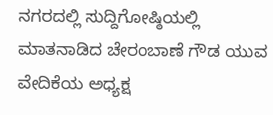ನಗರದಲ್ಲಿ ಸುದ್ದಿಗೋಷ್ಠಿಯಲ್ಲಿ ಮಾತನಾಡಿದ ಚೇರಂಬಾಣೆ ಗೌಡ ಯುವ ವೇದಿಕೆಯ ಅಧ್ಯಕ್ಷ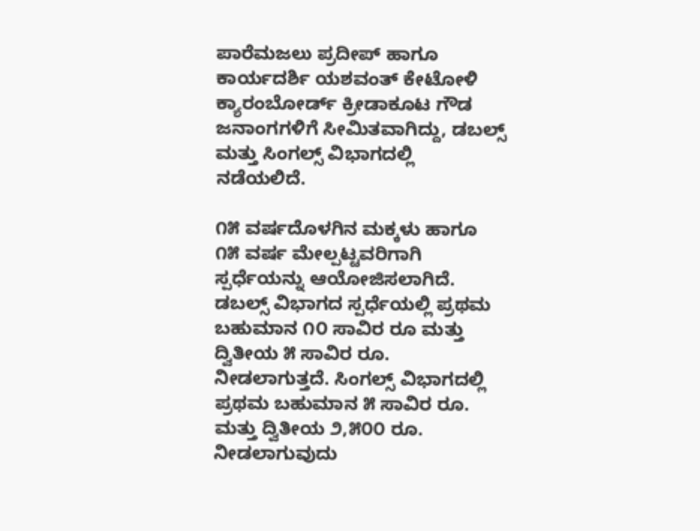ಪಾರೆಮಜಲು ಪ್ರದೀಪ್ ಹಾಗೂ ಕಾರ್ಯದರ್ಶಿ ಯಶವಂತ್ ಕೇಟೋಳಿ ಕ್ಯಾರಂಬೋರ್ಡ್ ಕ್ರೀಡಾಕೂಟ ಗೌಡ ಜನಾಂಗಗಳಿಗೆ ಸೀಮಿತವಾಗಿದ್ದು, ಡಬಲ್ಸ್ ಮತ್ತು ಸಿಂಗಲ್ಸ್ ವಿಭಾಗದಲ್ಲಿ ನಡೆಯಲಿದೆ.

೧೫ ವರ್ಷದೊಳಗಿನ ಮಕ್ಕಳು ಹಾಗೂ ೧೫ ವರ್ಷ ಮೇಲ್ಪಟ್ಟವರಿಗಾಗಿ ಸ್ಪರ್ಧೆಯನ್ನು ಆಯೋಜಿಸಲಾಗಿದೆ. ಡಬಲ್ಸ್ ವಿಭಾಗದ ಸ್ಪರ್ಧೆಯಲ್ಲಿ ಪ್ರಥಮ ಬಹುಮಾನ ೧೦ ಸಾವಿರ ರೂ ಮತ್ತು ದ್ವಿತೀಯ ೫ ಸಾವಿರ ರೂ. ನೀಡಲಾಗುತ್ತದೆ. ಸಿಂಗಲ್ಸ್ ವಿಭಾಗದಲ್ಲಿ ಪ್ರಥಮ ಬಹುಮಾನ ೫ ಸಾವಿರ ರೂ. ಮತ್ತು ದ್ವಿತೀಯ ೨,೫೦೦ ರೂ. ನೀಡಲಾಗುವುದು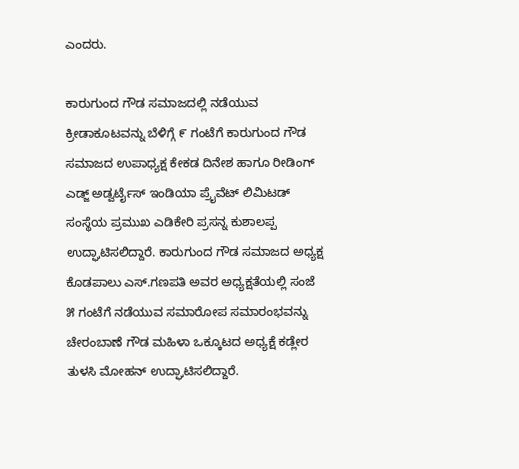ಎಂದರು.

ಕಾರುಗುಂದ ಗೌಡ ಸಮಾಜದಲ್ಲಿ ನಡೆಯುವ ಕ್ರೀಡಾಕೂಟವನ್ನು ಬೆಳಿಗ್ಗೆ ೯ ಗಂಟೆಗೆ ಕಾರುಗುಂದ ಗೌಡ ಸಮಾಜದ ಉಪಾಧ್ಯಕ್ಷ ಕೇಕಡ ದಿನೇಶ ಹಾಗೂ ರೀಡಿಂಗ್ ಎಡ್ಜ್ ಅಡ್ವರ್ಟೈಸ್ ಇಂಡಿಯಾ ಪ್ರೈವೆಟ್ ಲಿಮಿಟಡ್ ಸಂಸ್ಥೆಯ ಪ್ರಮುಖ ಎಡಿಕೇರಿ ಪ್ರಸನ್ನ ಕುಶಾಲಪ್ಪ ಉದ್ಘಾಟಿಸಲಿದ್ದಾರೆ. ಕಾರುಗುಂದ ಗೌಡ ಸಮಾಜದ ಅಧ್ಯಕ್ಷ ಕೊಡಪಾಲು ಎಸ್.ಗಣಪತಿ ಅವರ ಅಧ್ಯಕ್ಷತೆಯಲ್ಲಿ ಸಂಜೆ ೫ ಗಂಟೆಗೆ ನಡೆಯುವ ಸಮಾರೋಪ ಸಮಾರಂಭವನ್ನು ಚೇರಂಬಾಣೆ ಗೌಡ ಮಹಿಳಾ ಒಕ್ಕೂಟದ ಅಧ್ಯಕ್ಷೆ ಕಡ್ಲೇರ ತುಳಸಿ ಮೋಹನ್ ಉದ್ಘಾಟಿಸಲಿದ್ದಾರೆ.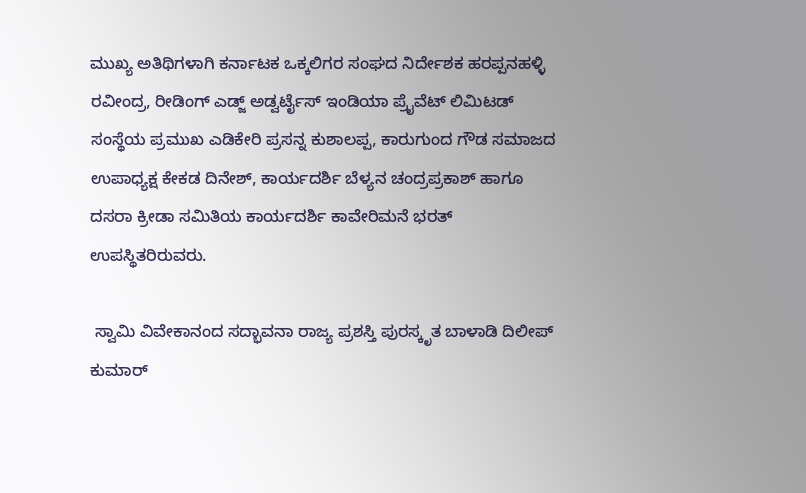ಮುಖ್ಯ ಅತಿಥಿಗಳಾಗಿ ಕರ್ನಾಟಕ ಒಕ್ಕಲಿಗರ ಸಂಘದ ನಿರ್ದೇಶಕ ಹರಪ್ಪನಹಳ್ಳಿ ರವೀಂದ್ರ, ರೀಡಿಂಗ್ ಎಡ್ಜ್ ಅಡ್ವರ್ಟೈಸ್ ಇಂಡಿಯಾ ಪ್ರೈವೆಟ್ ಲಿಮಿಟಡ್ ಸಂಸ್ಥೆಯ ಪ್ರಮುಖ ಎಡಿಕೇರಿ ಪ್ರಸನ್ನ ಕುಶಾಲಪ್ಪ, ಕಾರುಗುಂದ ಗೌಡ ಸಮಾಜದ ಉಪಾಧ್ಯಕ್ಷ ಕೇಕಡ ದಿನೇಶ್, ಕಾರ್ಯದರ್ಶಿ ಬೆಳ್ಯನ ಚಂದ್ರಪ್ರಕಾಶ್ ಹಾಗೂ ದಸರಾ ಕ್ರೀಡಾ ಸಮಿತಿಯ ಕಾರ್ಯದರ್ಶಿ ಕಾವೇರಿಮನೆ ಭರತ್ ಉಪಸ್ಥಿತರಿರುವರು.

 ಸ್ವಾಮಿ ವಿವೇಕಾನಂದ ಸದ್ಭಾವನಾ ರಾಜ್ಯ ಪ್ರಶಸ್ತಿ ಪುರಸ್ಕೃತ ಬಾಳಾಡಿ ದಿಲೀಪ್ ಕುಮಾರ್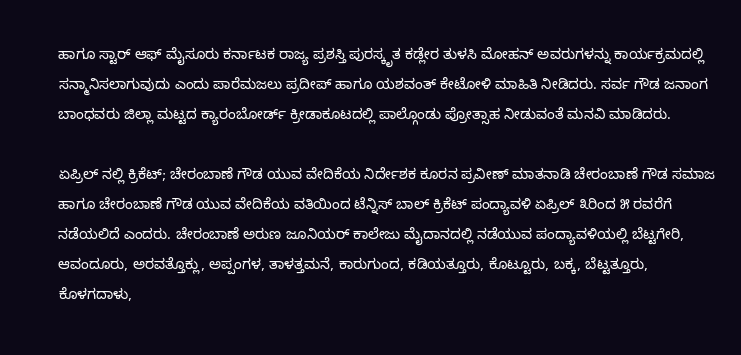ಹಾಗೂ ಸ್ಟಾರ್ ಆಫ್ ಮೈಸೂರು ಕರ್ನಾಟಕ ರಾಜ್ಯ ಪ್ರಶಸ್ತಿ ಪುರಸ್ಕೃತ ಕಡ್ಲೇರ ತುಳಸಿ ಮೋಹನ್ ಅವರುಗಳನ್ನು ಕಾರ್ಯಕ್ರಮದಲ್ಲಿ ಸನ್ಮಾನಿಸಲಾಗುವುದು ಎಂದು ಪಾರೆಮಜಲು ಪ್ರದೀಪ್ ಹಾಗೂ ಯಶವಂತ್ ಕೇಟೋಳಿ ಮಾಹಿತಿ ನೀಡಿದರು. ಸರ್ವ ಗೌಡ ಜನಾಂಗ ಬಾಂಧವರು ಜಿಲ್ಲಾ ಮಟ್ಟದ ಕ್ಯಾರಂಬೋರ್ಡ್ ಕ್ರೀಡಾಕೂಟದಲ್ಲಿ ಪಾಲ್ಗೊಂಡು ಪ್ರೋತ್ಸಾಹ ನೀಡುವಂತೆ ಮನವಿ ಮಾಡಿದರು.

ಏಪ್ರಿಲ್ ನಲ್ಲಿ ಕ್ರಿಕೆಟ್; ಚೇರಂಬಾಣೆ ಗೌಡ ಯುವ ವೇದಿಕೆಯ ನಿರ್ದೇಶಕ ಕೂರನ ಪ್ರವೀಣ್ ಮಾತನಾಡಿ ಚೇರಂಬಾಣೆ ಗೌಡ ಸಮಾಜ ಹಾಗೂ ಚೇರಂಬಾಣೆ ಗೌಡ ಯುವ ವೇದಿಕೆಯ ವತಿಯಿಂದ ಟೆನ್ನಿಸ್ ಬಾಲ್ ಕ್ರಿಕೆಟ್ ಪಂದ್ಯಾವಳಿ ಏಪ್ರಿಲ್ ೩ರಿಂದ ೫ ರವರೆಗೆ ನಡೆಯಲಿದೆ ಎಂದರು. ಚೇರಂಬಾಣೆ ಅರುಣ ಜೂನಿಯರ್ ಕಾಲೇಜು ಮೈದಾನದಲ್ಲಿ ನಡೆಯುವ ಪಂದ್ಯಾವಳಿಯಲ್ಲಿ ಬೆಟ್ಟಗೇರಿ, ಆವಂದೂರು, ಅರವತ್ತೊಕ್ಲು, ಅಪ್ಪಂಗಳ, ತಾಳತ್ತಮನೆ, ಕಾರುಗುಂದ, ಕಡಿಯತ್ತೂರು, ಕೊಟ್ಟೂರು, ಬಕ್ಕ, ಬೆಟ್ಟತ್ತೂರು, ಕೊಳಗದಾಳು,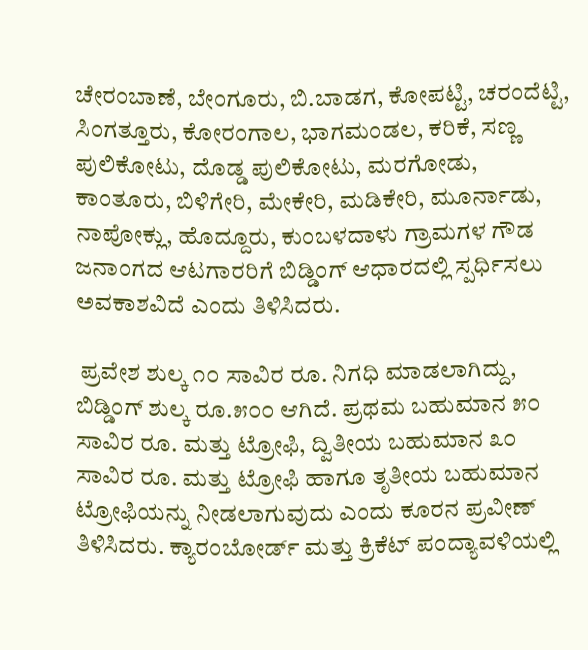ಚೇರಂಬಾಣೆ, ಬೇಂಗೂರು, ಬಿ.ಬಾಡಗ, ಕೋಪಟ್ಟಿ, ಚರಂದೆಟ್ಟಿ, ಸಿಂಗತ್ತೂರು, ಕೋರಂಗಾಲ, ಭಾಗಮಂಡಲ, ಕರಿಕೆ, ಸಣ್ಣ ಪುಲಿಕೋಟು, ದೊಡ್ಡ ಪುಲಿಕೋಟು, ಮರಗೋಡು, ಕಾಂತೂರು, ಬಿಳಿಗೇರಿ, ಮೇಕೇರಿ, ಮಡಿಕೇರಿ, ಮೂರ್ನಾಡು, ನಾಪೋಕ್ಲು, ಹೊದ್ದೂರು, ಕುಂಬಳದಾಳು ಗ್ರಾಮಗಳ ಗೌಡ ಜನಾಂಗದ ಆಟಗಾರರಿಗೆ ಬಿಡ್ಡಿಂಗ್ ಆಧಾರದಲ್ಲಿ ಸ್ಪರ್ಧಿಸಲು ಅವಕಾಶವಿದೆ ಎಂದು ತಿಳಿಸಿದರು.

 ಪ್ರವೇಶ ಶುಲ್ಕ ೧೦ ಸಾವಿರ ರೂ. ನಿಗಧಿ ಮಾಡಲಾಗಿದ್ದು, ಬಿಡ್ಡಿಂಗ್ ಶುಲ್ಕ ರೂ.೫೦೦ ಆಗಿದೆ. ಪ್ರಥಮ ಬಹುಮಾನ ೫೦ ಸಾವಿರ ರೂ. ಮತ್ತು ಟ್ರೋಫಿ, ದ್ವಿತೀಯ ಬಹುಮಾನ ೩೦ ಸಾವಿರ ರೂ. ಮತ್ತು ಟ್ರೋಫಿ ಹಾಗೂ ತೃತೀಯ ಬಹುಮಾನ ಟ್ರೋಫಿಯನ್ನು ನೀಡಲಾಗುವುದು ಎಂದು ಕೂರನ ಪ್ರವೀಣ್ ತಿಳಿಸಿದರು. ಕ್ಯಾರಂಬೋರ್ಡ್ ಮತ್ತು ಕ್ರಿಕೆಟ್ ಪಂದ್ಯಾವಳಿಯಲ್ಲಿ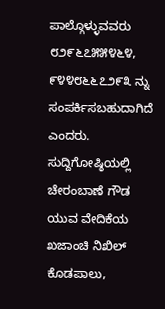ಪಾಲ್ಗೊಳ್ಳುವವರು ೮೨೯೬೭೫೫೪೬೪, ೯೪೪೮೬೬೭೨೯೩ ನ್ನು ಸಂಪರ್ಕಿಸಬಹುದಾಗಿದೆ ಎಂದರು. ಸುದ್ದಿಗೋಷ್ಠಿಯಲ್ಲಿ ಚೇರಂಬಾಣೆ ಗೌಡ ಯುವ ವೇದಿಕೆಯ ಖಜಾಂಚಿ ನಿಖಿಲ್ ಕೊಡಪಾಲು,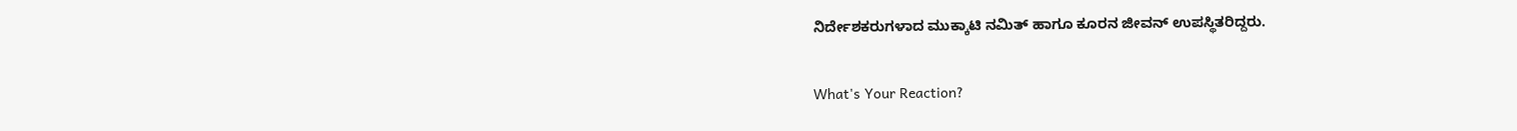ನಿರ್ದೇಶಕರುಗಳಾದ ಮುಕ್ಕಾಟಿ ನಮಿತ್ ಹಾಗೂ ಕೂರನ ಜೀವನ್ ಉಪಸ್ಥಿತರಿದ್ದರು.

What's Your Reaction?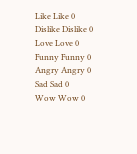Like Like 0
Dislike Dislike 0
Love Love 0
Funny Funny 0
Angry Angry 0
Sad Sad 0
Wow Wow 0